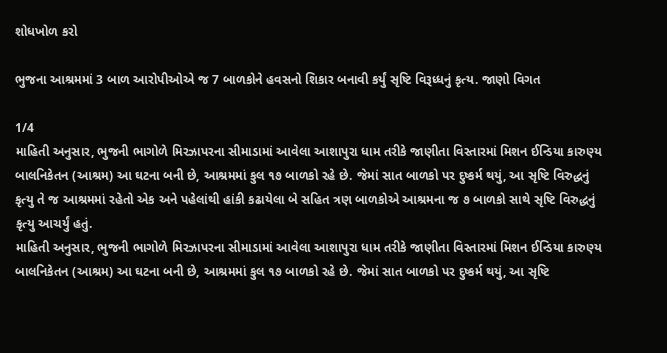શોધખોળ કરો

ભુજના આશ્રમમાં 3 બાળ આરોપીઓએ જ 7 બાળકોને હવસનો શિકાર બનાવી કર્યું સૃષ્ટિ વિરૂધ્ધનું કૃત્ય. જાણો વિગત

1/4
માહિતી અનુસાર, ભુજની ભાગોળે મિરઝાપરના સીમાડામાં આવેલા આશાપુરા ધામ તરીકે જાણીતા વિસ્તારમાં મિશન ઈન્ડિયા કારુણ્ય બાલનિકેતન (આશ્રમ) આ ઘટના બની છે, આશ્રમમાં કુલ ૧૭ બાળકો રહે છે. જેમાં સાત બાળકો પર દુષ્કર્મ થયું, આ સૃષ્ટિ વિરુદ્ધનું કૃત્યુ તે જ આશ્રમમાં રહેતો એક અને પહેલાંથી હાંકી કઢાયેલા બે સહિત ત્રણ બાળકોએ આશ્રમના જ ૭ બાળકો સાથે સૃષ્ટિ વિરુદ્ધનું કૃત્યુ આચર્યું હતું.
માહિતી અનુસાર, ભુજની ભાગોળે મિરઝાપરના સીમાડામાં આવેલા આશાપુરા ધામ તરીકે જાણીતા વિસ્તારમાં મિશન ઈન્ડિયા કારુણ્ય બાલનિકેતન (આશ્રમ) આ ઘટના બની છે, આશ્રમમાં કુલ ૧૭ બાળકો રહે છે. જેમાં સાત બાળકો પર દુષ્કર્મ થયું, આ સૃષ્ટિ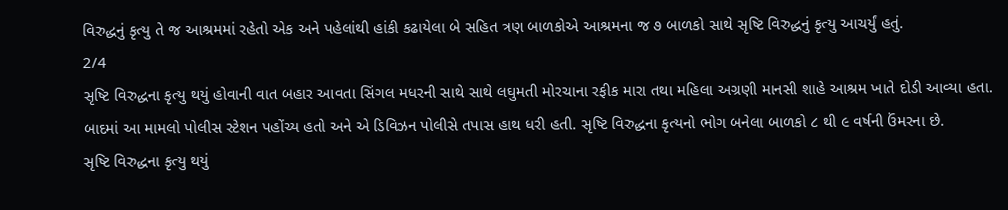વિરુદ્ધનું કૃત્યુ તે જ આશ્રમમાં રહેતો એક અને પહેલાંથી હાંકી કઢાયેલા બે સહિત ત્રણ બાળકોએ આશ્રમના જ ૭ બાળકો સાથે સૃષ્ટિ વિરુદ્ધનું કૃત્યુ આચર્યું હતું.
2/4
સૃષ્ટિ વિરુદ્ધના કૃત્યુ થયું હોવાની વાત બહાર આવતા સિંગલ મધરની સાથે સાથે લઘુમતી મોરચાના રફીક મારા તથા મહિલા અગ્રણી માનસી શાહે આશ્રમ ખાતે દોડી આવ્યા હતા. બાદમાં આ મામલો પોલીસ સ્ટેશન પહોંચ્ય હતો અને એ ડિવિઝન પોલીસે તપાસ હાથ ધરી હતી. સૃષ્ટિ વિરુદ્ધના કૃત્યનો ભોગ બનેલા બાળકો ૮ થી ૯ વર્ષની ઉંમરના છે.
સૃષ્ટિ વિરુદ્ધના કૃત્યુ થયું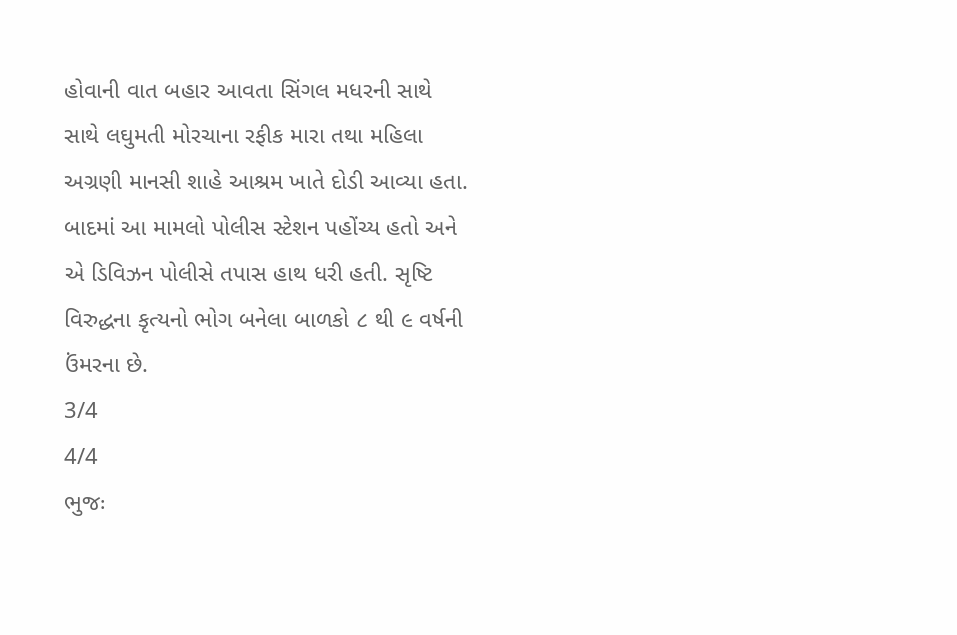હોવાની વાત બહાર આવતા સિંગલ મધરની સાથે સાથે લઘુમતી મોરચાના રફીક મારા તથા મહિલા અગ્રણી માનસી શાહે આશ્રમ ખાતે દોડી આવ્યા હતા. બાદમાં આ મામલો પોલીસ સ્ટેશન પહોંચ્ય હતો અને એ ડિવિઝન પોલીસે તપાસ હાથ ધરી હતી. સૃષ્ટિ વિરુદ્ધના કૃત્યનો ભોગ બનેલા બાળકો ૮ થી ૯ વર્ષની ઉંમરના છે.
3/4
4/4
ભુજઃ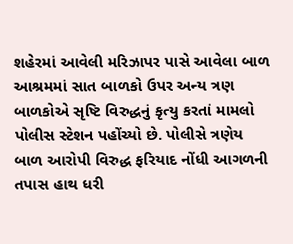શહેરમાં આવેલી મરિઝાપર પાસે આવેલા બાળ આશ્રમમાં સાત બાળકો ઉપર અન્ય ત્રણ બાળકોએ સૃષ્ટિ વિરુદ્ધનું કૃત્યુ કરતાં મામલો પોલીસ સ્ટેશન પહોંચ્યો છે. પોલીસે ત્રણેય બાળ આરોપી વિરુદ્ધ ફરિયાદ નોંધી આગળની તપાસ હાથ ધરી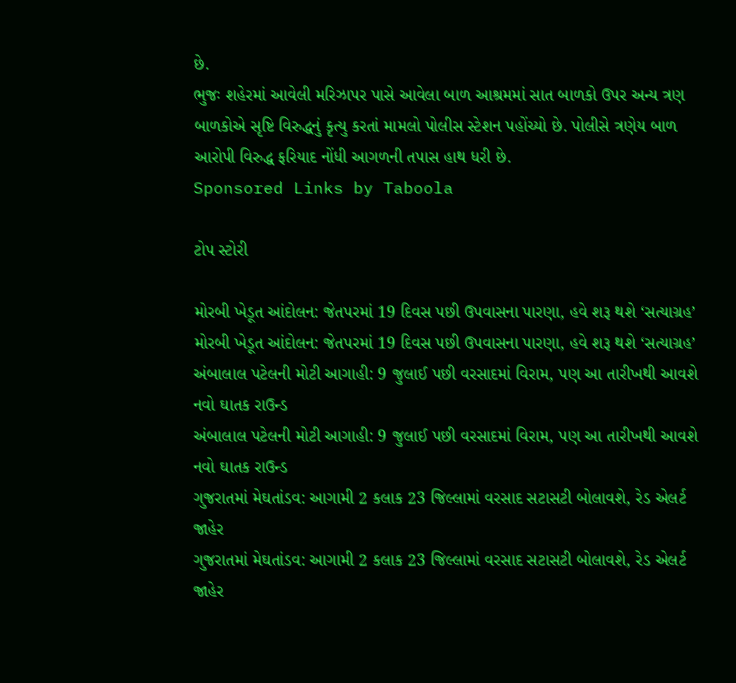છે.
ભુજઃ શહેરમાં આવેલી મરિઝાપર પાસે આવેલા બાળ આશ્રમમાં સાત બાળકો ઉપર અન્ય ત્રણ બાળકોએ સૃષ્ટિ વિરુદ્ધનું કૃત્યુ કરતાં મામલો પોલીસ સ્ટેશન પહોંચ્યો છે. પોલીસે ત્રણેય બાળ આરોપી વિરુદ્ધ ફરિયાદ નોંધી આગળની તપાસ હાથ ધરી છે.
Sponsored Links by Taboola

ટોપ સ્ટોરી

મોરબી ખેડૂત આંદોલન: જેતપરમાં 19 દિવસ પછી ઉપવાસના પારણા, હવે શરૂ થશે ‘સત્યાગ્રહ’
મોરબી ખેડૂત આંદોલન: જેતપરમાં 19 દિવસ પછી ઉપવાસના પારણા, હવે શરૂ થશે ‘સત્યાગ્રહ’
અંબાલાલ પટેલની મોટી આગાહી: 9 જુલાઈ પછી વરસાદમાં વિરામ, પણ આ તારીખથી આવશે નવો ઘાતક રાઉન્ડ
અંબાલાલ પટેલની મોટી આગાહી: 9 જુલાઈ પછી વરસાદમાં વિરામ, પણ આ તારીખથી આવશે નવો ઘાતક રાઉન્ડ
ગુજરાતમાં મેઘતાંડવ: આગામી 2 કલાક 23 જિલ્લામાં વરસાદ સટાસટી બોલાવશે, રેડ એલર્ટ જાહેર
ગુજરાતમાં મેઘતાંડવ: આગામી 2 કલાક 23 જિલ્લામાં વરસાદ સટાસટી બોલાવશે, રેડ એલર્ટ જાહેર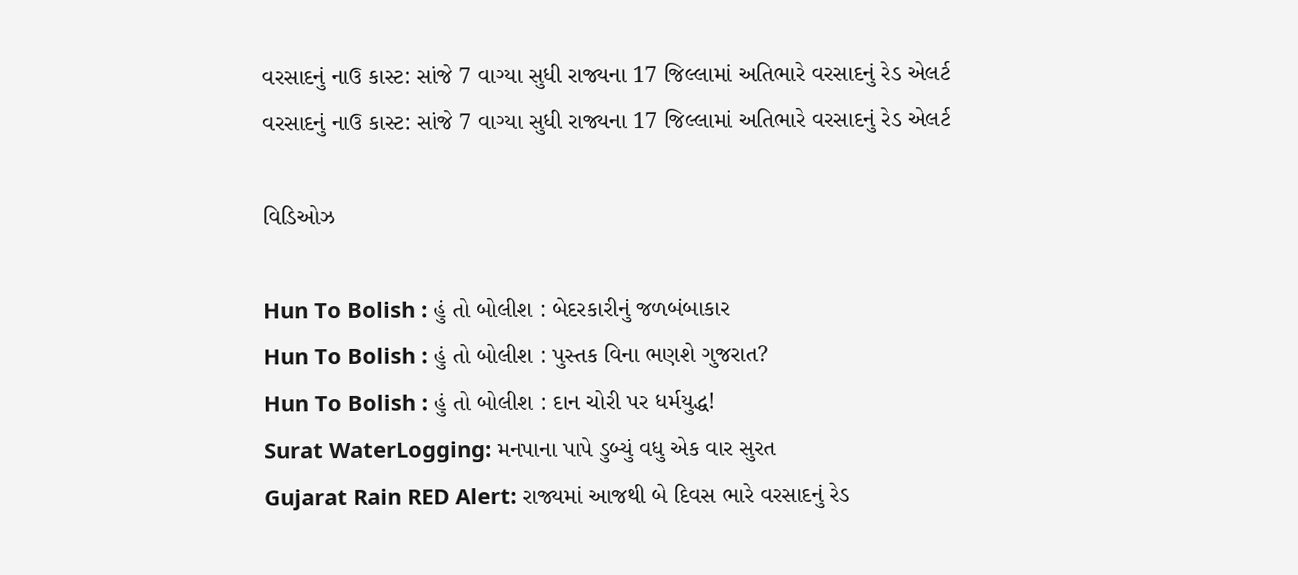વરસાદનું નાઉ કાસ્ટ: સાંજે 7 વાગ્યા સુધી રાજ્યના 17 જિલ્લામાં અતિભારે વરસાદનું રેડ એલર્ટ
વરસાદનું નાઉ કાસ્ટ: સાંજે 7 વાગ્યા સુધી રાજ્યના 17 જિલ્લામાં અતિભારે વરસાદનું રેડ એલર્ટ

વિડિઓઝ

Hun To Bolish : હું તો બોલીશ : બેદરકારીનું જળબંબાકાર
Hun To Bolish : હું તો બોલીશ : પુસ્તક વિના ભણશે ગુજરાત?
Hun To Bolish : હું તો બોલીશ : દાન ચોરી પર ધર્મયુદ્ધ!
Surat WaterLogging: મનપાના પાપે ડુબ્યું વધુ એક વાર સુરત
Gujarat Rain RED Alert: રાજ્યમાં આજથી બે દિવસ ભારે વરસાદનું રેડ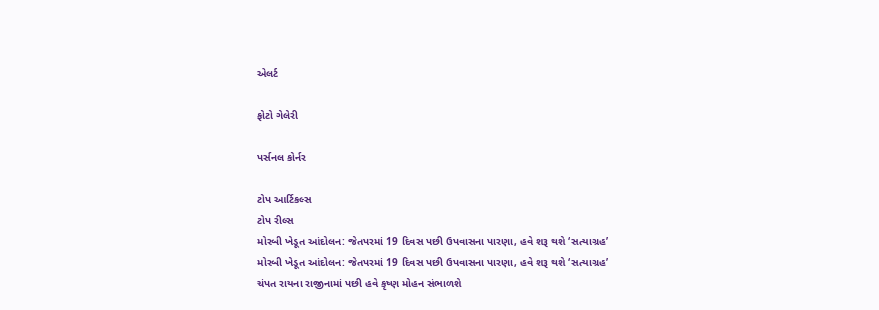એલર્ટ

ફોટો ગેલેરી

પર્સનલ કોર્નર

ટોપ આર્ટિકલ્સ
ટોપ રીલ્સ
મોરબી ખેડૂત આંદોલન: જેતપરમાં 19 દિવસ પછી ઉપવાસના પારણા, હવે શરૂ થશે ‘સત્યાગ્રહ’
મોરબી ખેડૂત આંદોલન: જેતપરમાં 19 દિવસ પછી ઉપવાસના પારણા, હવે શરૂ થશે ‘સત્યાગ્રહ’
ચંપત રાયના રાજીનામાં પછી હવે કૃષ્ણ મોહન સંભાળશે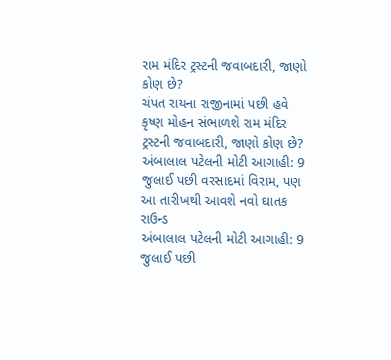રામ મંદિર ટ્રસ્ટની જવાબદારી, જાણો કોણ છે?
ચંપત રાયના રાજીનામાં પછી હવે કૃષ્ણ મોહન સંભાળશે રામ મંદિર ટ્રસ્ટની જવાબદારી, જાણો કોણ છે?
અંબાલાલ પટેલની મોટી આગાહી: 9 જુલાઈ પછી વરસાદમાં વિરામ, પણ આ તારીખથી આવશે નવો ઘાતક રાઉન્ડ
અંબાલાલ પટેલની મોટી આગાહી: 9 જુલાઈ પછી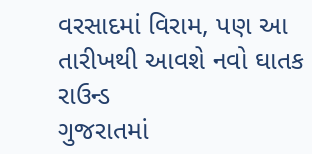વરસાદમાં વિરામ, પણ આ તારીખથી આવશે નવો ઘાતક રાઉન્ડ
ગુજરાતમાં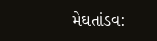મેઘતાંડવ: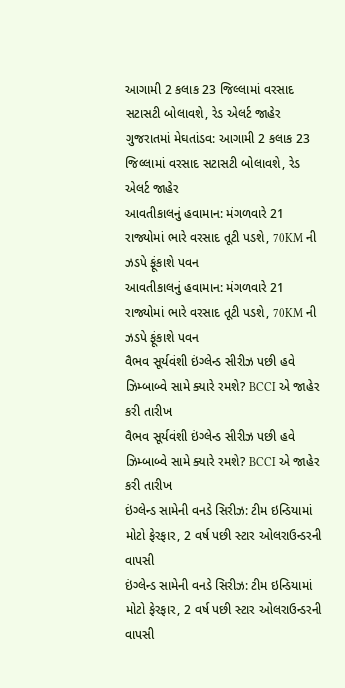આગામી 2 કલાક 23 જિલ્લામાં વરસાદ સટાસટી બોલાવશે, રેડ એલર્ટ જાહેર
ગુજરાતમાં મેઘતાંડવ: આગામી 2 કલાક 23 જિલ્લામાં વરસાદ સટાસટી બોલાવશે, રેડ એલર્ટ જાહેર
આવતીકાલનું હવામાન: મંગળવારે 21 રાજ્યોમાં ભારે વરસાદ તૂટી પડશે, 70KM ની ઝડપે ફૂંકાશે પવન
આવતીકાલનું હવામાન: મંગળવારે 21 રાજ્યોમાં ભારે વરસાદ તૂટી પડશે, 70KM ની ઝડપે ફૂંકાશે પવન
વૈભવ સૂર્યવંશી ઇંગ્લેન્ડ સીરીઝ પછી હવે ઝિમ્બાબ્વે સામે ક્યારે રમશે? BCCI એ જાહેર કરી તારીખ
વૈભવ સૂર્યવંશી ઇંગ્લેન્ડ સીરીઝ પછી હવે ઝિમ્બાબ્વે સામે ક્યારે રમશે? BCCI એ જાહેર કરી તારીખ
ઇંગ્લેન્ડ સામેની વનડે સિરીઝ: ટીમ ઇન્ડિયામાં મોટો ફેરફાર, 2 વર્ષ પછી સ્ટાર ઓલરાઉન્ડરની વાપસી
ઇંગ્લેન્ડ સામેની વનડે સિરીઝ: ટીમ ઇન્ડિયામાં મોટો ફેરફાર, 2 વર્ષ પછી સ્ટાર ઓલરાઉન્ડરની વાપસી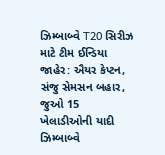ઝિમ્બાબ્વે T20 સિરીઝ માટે ટીમ ઈન્ડિયા જાહેર: ઐયર કેપ્ટન, સંજુ સેમસન બહાર, જુઓ 15 ખેલાડીઓની યાદી
ઝિમ્બાબ્વે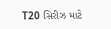T20 સિરીઝ માટે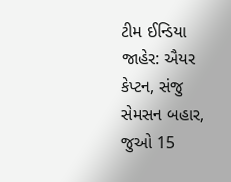ટીમ ઈન્ડિયા જાહેર: ઐયર કેપ્ટન, સંજુ સેમસન બહાર, જુઓ 15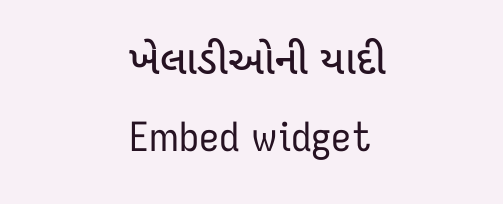ખેલાડીઓની યાદી
Embed widget